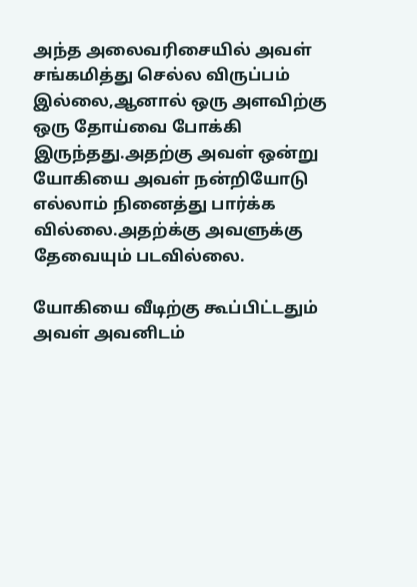அந்த அலைவரிசையில் அவள் சங்கமித்து செல்ல விருப்பம் இல்லை,ஆனால் ஒரு அளவிற்கு ஒரு தோய்வை போக்கி இருந்தது.அதற்கு அவள் ஒன்று யோகியை அவள் நன்றியோடு எல்லாம் நினைத்து பார்க்க வில்லை.அதற்க்கு அவளுக்கு தேவையும் படவில்லை.

யோகியை வீடிற்கு கூப்பிட்டதும் அவள் அவனிடம்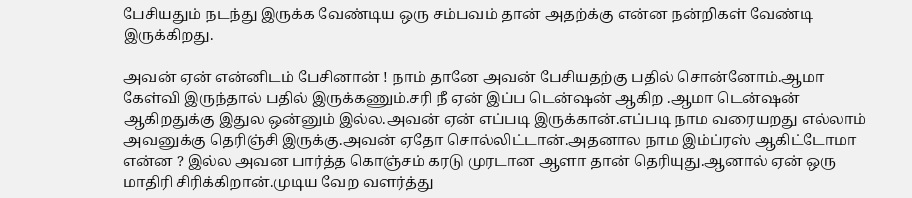பேசியதும் நடந்து இருக்க வேண்டிய ஒரு சம்பவம் தான் அதற்க்கு என்ன நன்றிகள் வேண்டி இருக்கிறது.

அவன் ஏன் என்னிடம் பேசினான் ! நாம் தானே அவன் பேசியதற்கு பதில் சொன்னோம்.ஆமா கேள்வி இருந்தால் பதில் இருக்கணும்.சரி நீ ஏன் இப்ப டென்ஷன் ஆகிற .ஆமா டென்ஷன் ஆகிறதுக்கு இதுல ஒன்னும் இல்ல.அவன் ஏன் எப்படி இருக்கான்.எப்படி நாம வரையறது எல்லாம் அவனுக்கு தெரிஞ்சி இருக்கு.அவன் ஏதோ சொல்லிட்டான்.அதனால நாம இம்ப்ரஸ் ஆகிட்டோமா என்ன ? இல்ல அவன பார்த்த கொஞ்சம் கரடு முரடான ஆளா தான் தெரியுது.ஆனால் ஏன் ஒரு மாதிரி சிரிக்கிறான்.முடிய வேற வளர்த்து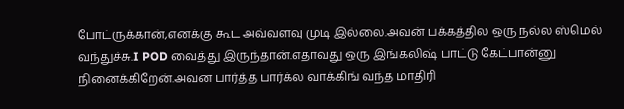போட்ருக்கான்,எனக்கு கூட அவ்வளவு முடி இல்லை.அவன் பக்கத்தில ஒரு நல்ல ஸ்மெல் வந்துச்சு.I POD வைத்து இருந்தான்.எதாவது ஒரு இங்கலிஷ் பாட்டு கேட்பான்னு நினைக்கிறேன்.அவன பார்த்த பார்க்ல வாக்கிங் வந்த மாதிரி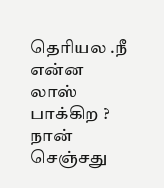தெரியல .நீ என்ன லாஸ் பாக்கிற ? நான் செஞ்சது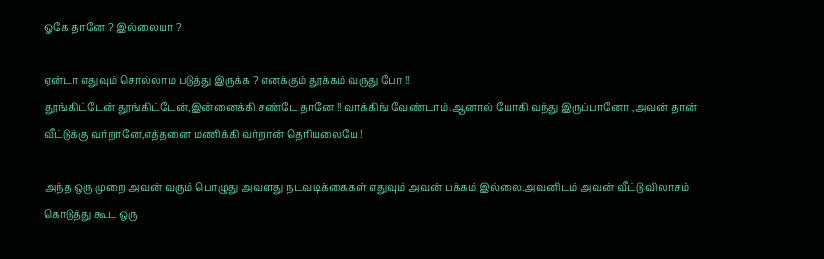ஓகே தானே ? இல்லையா ?

ஏன்டா எதுவும் சொல்லாம படுத்து இருக்க ? எனக்கும் தூக்கம் வருது போ !!
தூங்கிட்டேன் தூங்கிட்டேன்,இன்னைக்கி சண்டே தானே !! வாக்கிங் வேண்டாம்.ஆனால் யோகி வந்து இருப்பானோ ,அவன் தான் வீட்டுக்கு வர்றானே,எத்தனை மணிக்கி வர்றான் தெரியலையே !

அந்த ஒரு முறை அவன் வரும் பொழுது அவளது நடவடிக்கைகள் எதுவும் அவன் பக்கம் இல்லை.அவனிடம் அவன் வீட்டு விலாசம் கொடுத்து கூட ஒரு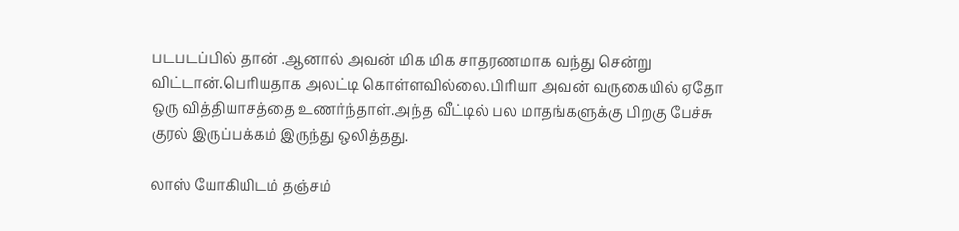படபடப்பில் தான் .ஆனால் அவன் மிக மிக சாதரணமாக வந்து சென்று விட்டான்.பெரியதாக அலட்டி கொள்ளவில்லை.பிரியா அவன் வருகையில் ஏதோ ஒரு வித்தியாசத்தை உணர்ந்தாள்.அந்த வீட்டில் பல மாதங்களுக்கு பிறகு பேச்சு குரல் இருப்பக்கம் இருந்து ஒலித்தது.

லாஸ் யோகியிடம் தஞ்சம்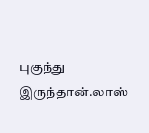புகுந்து இருந்தான்.லாஸ்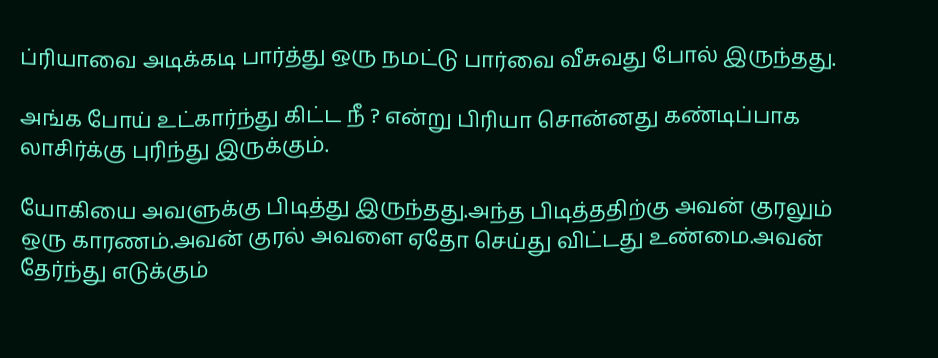ப்ரியாவை அடிக்கடி பார்த்து ஒரு நமட்டு பார்வை வீசுவது போல் இருந்தது.

அங்க போய் உட்கார்ந்து கிட்ட நீ ? என்று பிரியா சொன்னது கண்டிப்பாக லாசிர்க்கு புரிந்து இருக்கும்.

யோகியை அவளுக்கு பிடித்து இருந்தது.அந்த பிடித்ததிற்கு அவன் குரலும் ஒரு காரணம்.அவன் குரல் அவளை ஏதோ செய்து விட்டது உண்மை.அவன் தேர்ந்து எடுக்கும்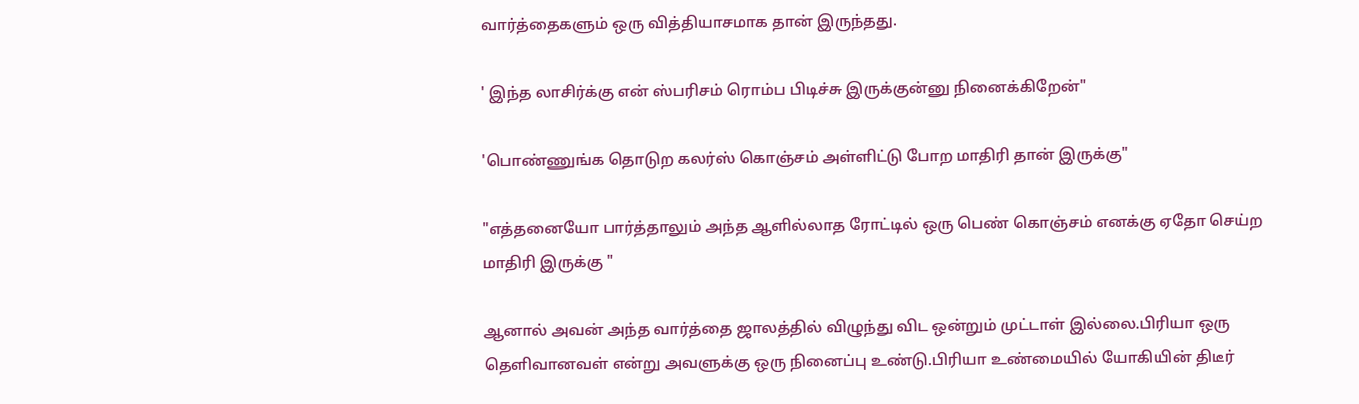வார்த்தைகளும் ஒரு வித்தியாசமாக தான் இருந்தது.

' இந்த லாசிர்க்கு என் ஸ்பரிசம் ரொம்ப பிடிச்சு இருக்குன்னு நினைக்கிறேன்"

'பொண்ணுங்க தொடுற கலர்ஸ் கொஞ்சம் அள்ளிட்டு போற மாதிரி தான் இருக்கு"

"எத்தனையோ பார்த்தாலும் அந்த ஆளில்லாத ரோட்டில் ஒரு பெண் கொஞ்சம் எனக்கு ஏதோ செய்ற மாதிரி இருக்கு "

ஆனால் அவன் அந்த வார்த்தை ஜாலத்தில் விழுந்து விட ஒன்றும் முட்டாள் இல்லை.பிரியா ஒரு தெளிவானவள் என்று அவளுக்கு ஒரு நினைப்பு உண்டு.பிரியா உண்மையில் யோகியின் திடீர்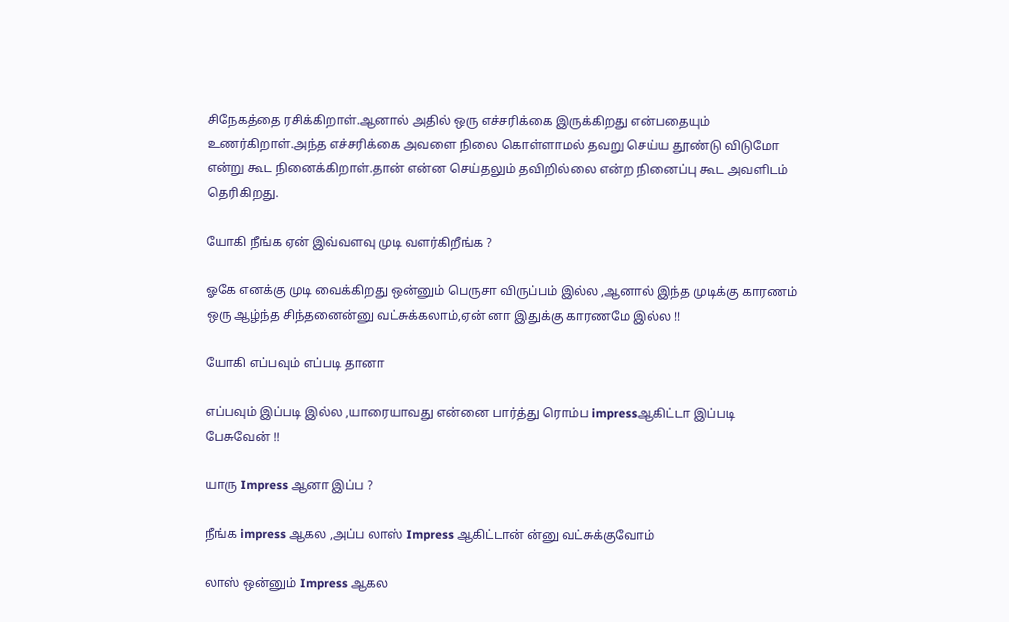சிநேகத்தை ரசிக்கிறாள்.ஆனால் அதில் ஒரு எச்சரிக்கை இருக்கிறது என்பதையும் உணர்கிறாள்.அந்த எச்சரிக்கை அவளை நிலை கொள்ளாமல் தவறு செய்ய தூண்டு விடுமோ என்று கூட நினைக்கிறாள்.தான் என்ன செய்தலும் தவிறில்லை என்ற நினைப்பு கூட அவளிடம் தெரிகிறது.

யோகி நீங்க ஏன் இவ்வளவு முடி வளர்கிறீங்க ?

ஓகே எனக்கு முடி வைக்கிறது ஒன்னும் பெருசா விருப்பம் இல்ல ,ஆனால் இந்த முடிக்கு காரணம் ஒரு ஆழ்ந்த சிந்தனைன்னு வட்சுக்கலாம்,ஏன் னா இதுக்கு காரணமே இல்ல !!

யோகி எப்பவும் எப்படி தானா

எப்பவும் இப்படி இல்ல ,யாரையாவது என்னை பார்த்து ரொம்ப impressஆகிட்டா இப்படி பேசுவேன் !!

யாரு Impress ஆனா இப்ப ?

நீங்க impress ஆகல ,அப்ப லாஸ் Impress ஆகிட்டான் ன்னு வட்சுக்குவோம்

லாஸ் ஒன்னும் Impress ஆகல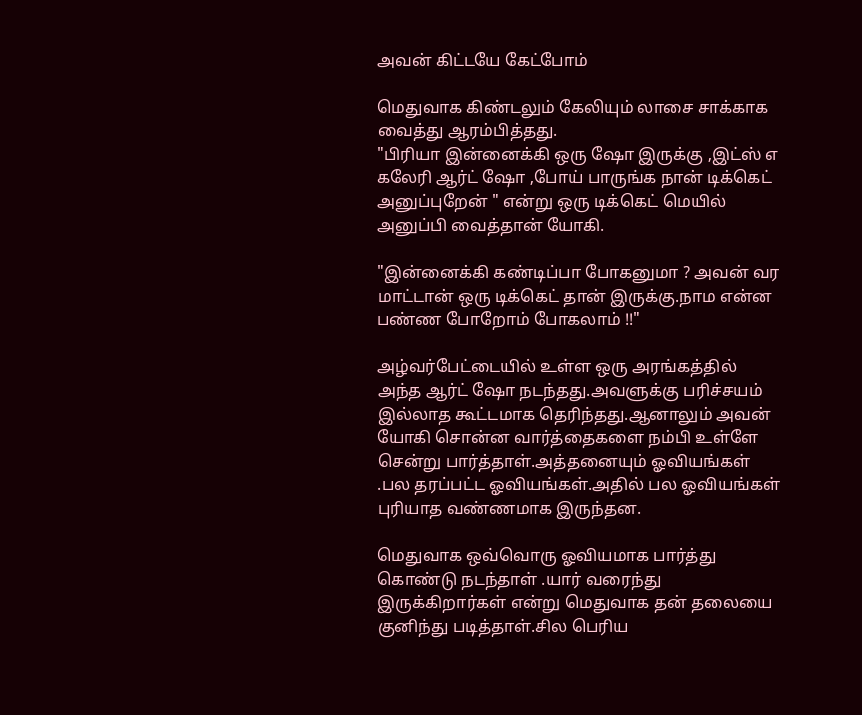அவன் கிட்டயே கேட்போம்

மெதுவாக கிண்டலும் கேலியும் லாசை சாக்காக வைத்து ஆரம்பித்தது.
"பிரியா இன்னைக்கி ஒரு ஷோ இருக்கு ,இட்ஸ் எ கலேரி ஆர்ட் ஷோ ,போய் பாருங்க நான் டிக்கெட் அனுப்புறேன் " என்று ஒரு டிக்கெட் மெயில் அனுப்பி வைத்தான் யோகி.

"இன்னைக்கி கண்டிப்பா போகனுமா ? அவன் வர மாட்டான் ஒரு டிக்கெட் தான் இருக்கு.நாம என்ன பண்ண போறோம் போகலாம் !!"

அழ்வர்பேட்டையில் உள்ள ஒரு அரங்கத்தில் அந்த ஆர்ட் ஷோ நடந்தது.அவளுக்கு பரிச்சயம் இல்லாத கூட்டமாக தெரிந்தது.ஆனாலும் அவன் யோகி சொன்ன வார்த்தைகளை நம்பி உள்ளே சென்று பார்த்தாள்.அத்தனையும் ஓவியங்கள் .பல தரப்பட்ட ஓவியங்கள்.அதில் பல ஓவியங்கள் புரியாத வண்ணமாக இருந்தன.

மெதுவாக ஒவ்வொரு ஓவியமாக பார்த்து கொண்டு நடந்தாள் .யார் வரைந்து இருக்கிறார்கள் என்று மெதுவாக தன் தலையை குனிந்து படித்தாள்.சில பெரிய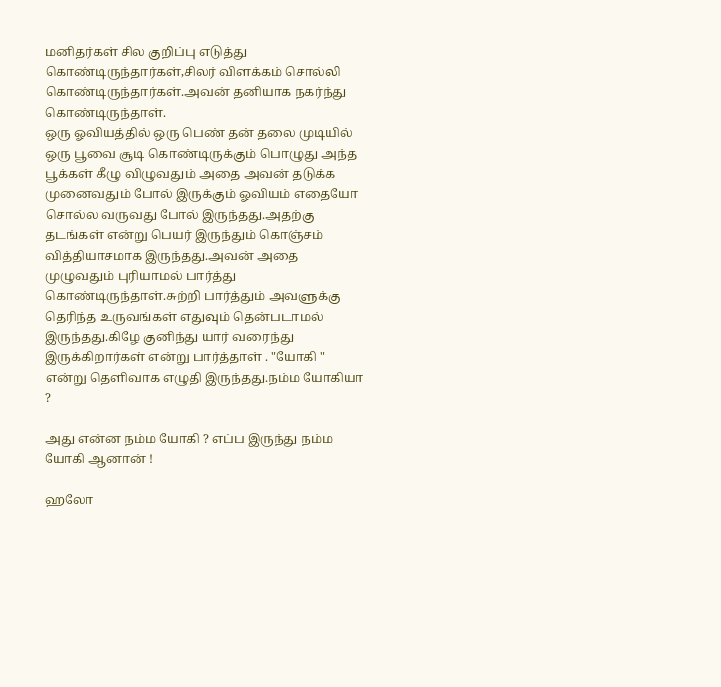மனிதர்கள் சில குறிப்பு எடுத்து கொண்டிருந்தார்கள்,சிலர் விளக்கம் சொல்லி கொண்டிருந்தார்கள்.அவன் தனியாக நகர்ந்து கொண்டிருந்தாள்.
ஒரு ஓவியத்தில் ஒரு பெண் தன் தலை முடியில் ஒரு பூவை சூடி கொண்டிருக்கும் பொழுது அந்த பூக்கள் கீழு விழுவதும் அதை அவன் தடுக்க முனைவதும் போல் இருக்கும் ஓவியம் எதையோ சொல்ல வருவது போல் இருந்தது.அதற்கு தடங்கள் என்று பெயர் இருந்தும் கொஞ்சம் வித்தியாசமாக இருந்தது.அவன் அதை முழுவதும் புரியாமல் பார்த்து கொண்டிருந்தாள்.சுற்றி பார்த்தும் அவளுக்கு தெரிந்த உருவங்கள் எதுவும் தென்படாமல் இருந்தது.கிழே குனிந்து யார் வரைந்து இருக்கிறார்கள் என்று பார்த்தாள் . "யோகி " என்று தெளிவாக எழுதி இருந்தது.நம்ம யோகியா ?

அது என்ன நம்ம யோகி ? எப்ப இருந்து நம்ம யோகி ஆனான் !

ஹலோ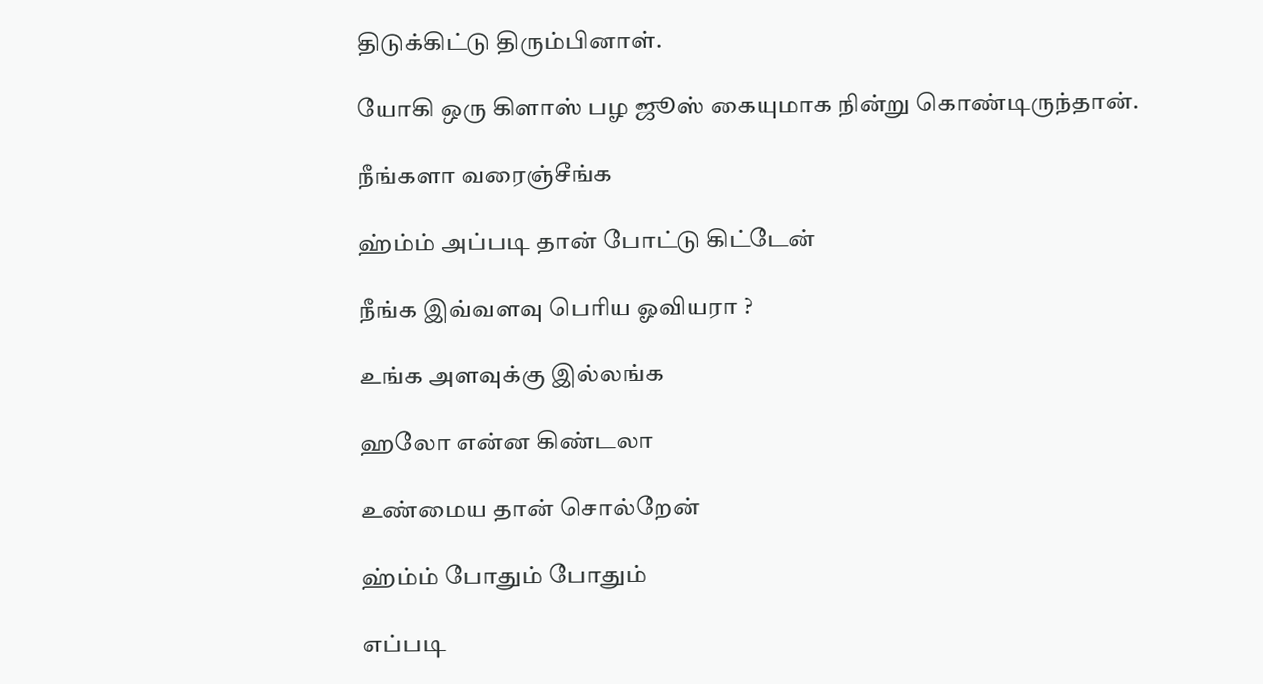திடுக்கிட்டு திரும்பினாள்.

யோகி ஒரு கிளாஸ் பழ ஜூஸ் கையுமாக நின்று கொண்டிருந்தான்.

நீங்களா வரைஞ்சீங்க

ஹ்ம்ம் அப்படி தான் போட்டு கிட்டேன்

நீங்க இவ்வளவு பெரிய ஓவியரா ?

உங்க அளவுக்கு இல்லங்க

ஹலோ என்ன கிண்டலா

உண்மைய தான் சொல்றேன்

ஹ்ம்ம் போதும் போதும்

எப்படி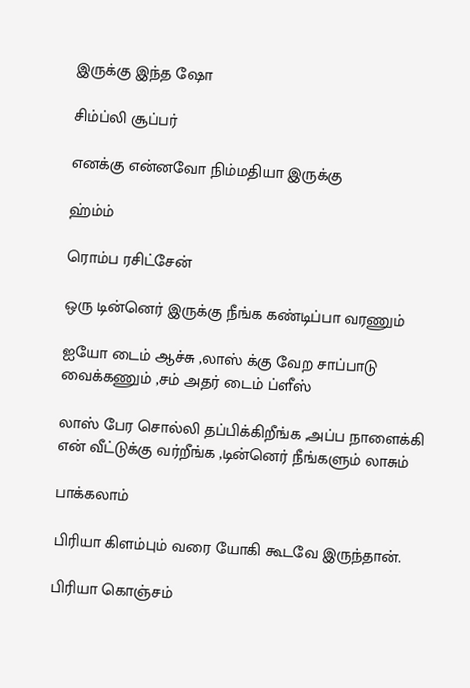இருக்கு இந்த ஷோ

சிம்ப்லி சூப்பர்

எனக்கு என்னவோ நிம்மதியா இருக்கு

ஹ்ம்ம்

ரொம்ப ரசிட்சேன்

ஒரு டின்னெர் இருக்கு நீங்க கண்டிப்பா வரணும்

ஐயோ டைம் ஆச்சு ,லாஸ் க்கு வேற சாப்பாடு வைக்கணும் ,சம் அதர் டைம் ப்ளீஸ்

லாஸ் பேர சொல்லி தப்பிக்கிறீங்க ,அப்ப நாளைக்கி என் வீட்டுக்கு வர்றீங்க ,டின்னெர் நீங்களும் லாசும்

பாக்கலாம்

பிரியா கிளம்பும் வரை யோகி கூடவே இருந்தான்.

பிரியா கொஞ்சம்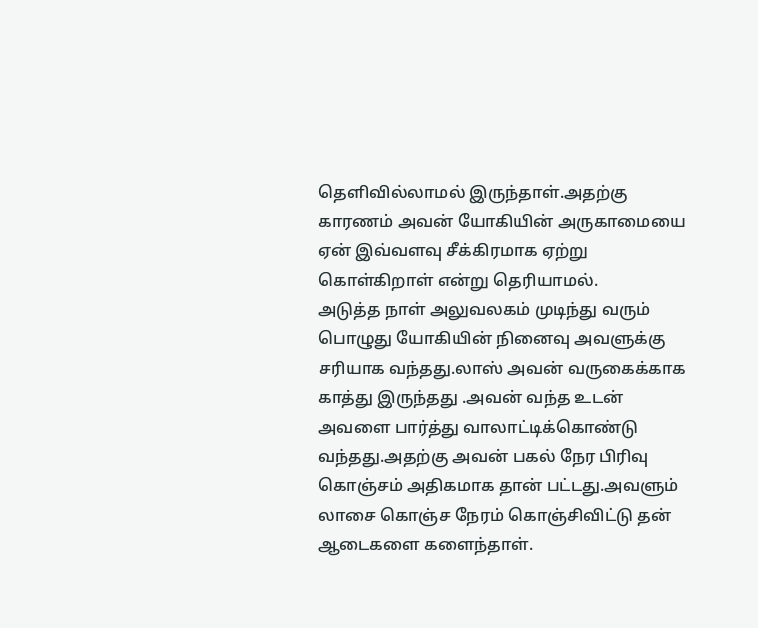தெளிவில்லாமல் இருந்தாள்.அதற்கு காரணம் அவன் யோகியின் அருகாமையை ஏன் இவ்வளவு சீக்கிரமாக ஏற்று கொள்கிறாள் என்று தெரியாமல்.
அடுத்த நாள் அலுவலகம் முடிந்து வரும் பொழுது யோகியின் நினைவு அவளுக்கு சரியாக வந்தது.லாஸ் அவன் வருகைக்காக காத்து இருந்தது .அவன் வந்த உடன் அவளை பார்த்து வாலாட்டிக்கொண்டு வந்தது.அதற்கு அவன் பகல் நேர பிரிவு கொஞ்சம் அதிகமாக தான் பட்டது.அவளும் லாசை கொஞ்ச நேரம் கொஞ்சிவிட்டு தன் ஆடைகளை களைந்தாள்.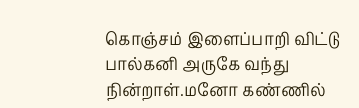கொஞ்சம் இளைப்பாறி விட்டு பால்கனி அருகே வந்து நின்றாள்.மனோ கண்ணில்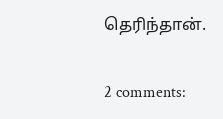தெரிந்தான்.

2 comments: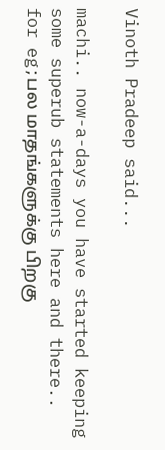Vinoth Pradeep said...

machi.. now-a-days you have started keeping some superub statements here and there.. for eg;பல மாதங்களுக்கு பிறகு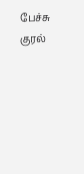பேச்சு குரல்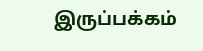இருப்பக்கம்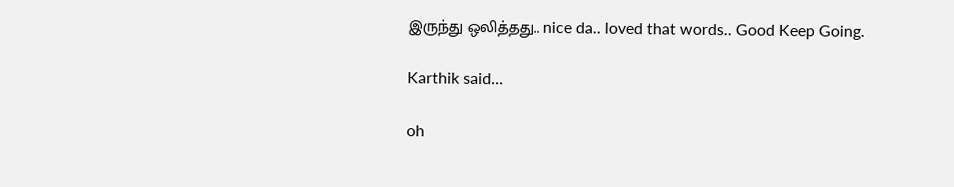இருந்து ஒலித்தது.. nice da.. loved that words.. Good Keep Going.

Karthik said...

oh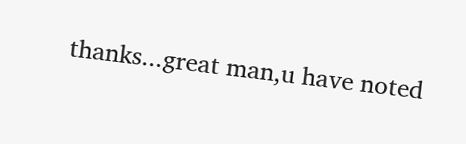thanks...great man,u have noted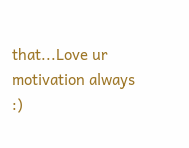that...Love ur motivation always :)